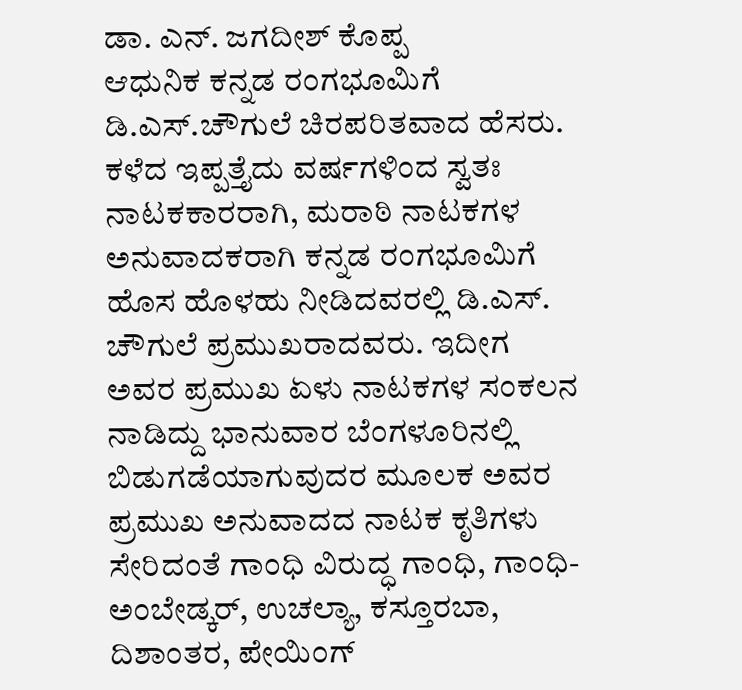ಡಾ. ಎನ್. ಜಗದೀಶ್ ಕೊಪ್ಪ
ಆಧುನಿಕ ಕನ್ನಡ ರಂಗಭೂಮಿಗೆ ಡಿ.ಎಸ್.ಚೌಗುಲೆ ಚಿರಪರಿತವಾದ ಹೆಸರು. ಕಳೆದ ಇಪ್ಪತ್ತೈದು ವರ್ಷಗಳಿಂದ ಸ್ವತಃ ನಾಟಕಕಾರರಾಗಿ, ಮರಾಠಿ ನಾಟಕಗಳ ಅನುವಾದಕರಾಗಿ ಕನ್ನಡ ರಂಗಭೂಮಿಗೆ ಹೊಸ ಹೊಳಹು ನೀಡಿದವರಲ್ಲಿ ಡಿ.ಎಸ್. ಚೌಗುಲೆ ಪ್ರಮುಖರಾದವರು. ಇದೀಗ ಅವರ ಪ್ರಮುಖ ಏಳು ನಾಟಕಗಳ ಸಂಕಲನ ನಾಡಿದ್ದು ಭಾನುವಾರ ಬೆಂಗಳೂರಿನಲ್ಲಿ ಬಿಡುಗಡೆಯಾಗುವುದರ ಮೂಲಕ ಅವರ ಪ್ರಮುಖ ಅನುವಾದದ ನಾಟಕ ಕೃತಿಗಳು ಸೇರಿದಂತೆ ಗಾಂಧಿ ವಿರುದ್ಧ ಗಾಂಧಿ, ಗಾಂಧಿ-ಅಂಬೇಡ್ಕರ್, ಉಚಲ್ಯಾ, ಕಸ್ತೂರಬಾ, ದಿಶಾಂತರ, ಪೇಯಿಂಗ್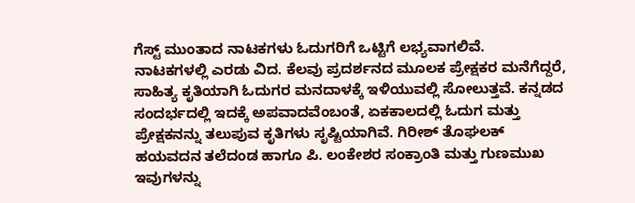ಗೆಸ್ಟ್ ಮುಂತಾದ ನಾಟಕಗಳು ಓದುಗರಿಗೆ ಒಟ್ಟಿಗೆ ಲಭ್ಯವಾಗಲಿವೆ.
ನಾಟಕಗಳಲ್ಲಿ ಎರಡು ವಿದ. ಕೆಲವು ಪ್ರದರ್ಶನದ ಮೂಲಕ ಪ್ರೇಕ್ಷಕರ ಮನೆಗೆದ್ದರೆ, ಸಾಹಿತ್ಯ ಕೃತಿಯಾಗಿ ಓದುಗರ ಮನದಾಳಕ್ಕೆ ಇಳಿಯುವಲ್ಲಿ ಸೋಲುತ್ತವೆ. ಕನ್ನಡದ ಸಂದರ್ಭದಲ್ಲಿ ಇದಕ್ಕೆ ಅಪವಾದವೆಂಬಂತೆ, ಏಕಕಾಲದಲ್ಲಿ ಓದುಗ ಮತ್ತು ಪ್ರೇಕ್ಷಕನನ್ನು ತಲುಪುವ ಕೃತಿಗಳು ಸೃಷ್ಟಿಯಾಗಿವೆ. ಗಿರೀಶ್ ತೊಘಲಕ್ ಹಯವದನ ತಲೆದಂಡ ಹಾಗೂ ಪಿ. ಲಂಕೇಶರ ಸಂಕ್ರಾಂತಿ ಮತ್ತು ಗುಣಮುಖ ಇವುಗಳನ್ನು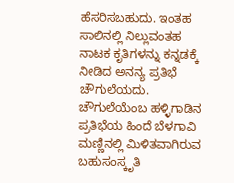ಹೆಸರಿಸಬಹುದು. ಇಂತಹ ಸಾಲಿನಲ್ಲಿ ನಿಲ್ಲುವಂತಹ ನಾಟಕ ಕೃತಿಗಳನ್ನು ಕನ್ನಡಕ್ಕೆ ನೀಡಿದ ಅನನ್ಯ ಪ್ರತಿಭೆ ಚೌಗುಲೆಯದು.
ಚೌಗುಲೆಯೆಂಬ ಹಳ್ಳಿಗಾಡಿನ ಪ್ರತಿಭೆಯ ಹಿಂದೆ ಬೆಳಗಾವಿ ಮಣ್ಣಿನಲ್ಲಿ ಮಿಳಿತವಾಗಿರುವ ಬಹುಸಂಸ್ಕೃತಿ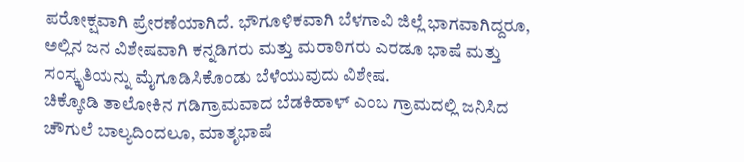ಪರೋಕ್ಷವಾಗಿ ಪ್ರೇರಣೆಯಾಗಿದೆ. ಭೌಗೂಳಿಕವಾಗಿ ಬೆಳಗಾವಿ ಜಿಲ್ಲೆ ಭಾಗವಾಗಿದ್ದರೂ, ಅಲ್ಲಿನ ಜನ ವಿಶೇಷವಾಗಿ ಕನ್ನಡಿಗರು ಮತ್ತು ಮರಾಠಿಗರು ಎರಡೂ ಭಾಷೆ ಮತ್ತು ಸಂಸ್ಕೃತಿಯನ್ನು ಮೈಗೂಡಿಸಿಕೊಂಡು ಬೆಳೆಯುವುದು ವಿಶೇಷ.
ಚಿಕ್ಕೋಡಿ ತಾಲೋಕಿನ ಗಡಿಗ್ರಾಮವಾದ ಬೆಡಕಿಹಾಳ್ ಎಂಬ ಗ್ರಾಮದಲ್ಲಿ ಜನಿಸಿದ ಚೌಗುಲೆ ಬಾಲ್ಯದಿಂದಲೂ, ಮಾತೃಭಾಷೆ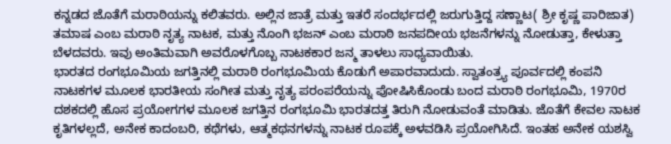ಕನ್ನಡದ ಜೊತೆಗೆ ಮರಾಠಿಯನ್ನು ಕಲಿತವರು. ಅಲ್ಲಿನ ಜಾತ್ರೆ ಮತ್ತು ಇತರೆ ಸಂದರ್ಭದಲ್ಲಿ ಜರುಗುತ್ತಿದ್ದ ಸಣ್ಣಾಟ( ಶ್ರೀ ಕೃಷ್ಣ ಪಾರಿಜಾತ) ತಮಾಷ ಎಂಬ ಮರಾಠಿ ನೃತ್ಯ ನಾಟಕ, ಮತ್ತು ನೊಂಗಿ ಭಜನ್ ಎಂಬ ಮರಾಠಿ ಜನಪದೀಯ ಭಜನೆಗಳನ್ನು ನೋಡುತ್ತಾ, ಕೇಳುತ್ತಾ ಬೆಳದವರು. ಇವು ಅಂತಿಮವಾಗಿ ಅವರೊಳಗೊಬ್ಬ ನಾಟಕಕಾರ ಜನ್ಮ ತಾಳಲು ಸಾಧ್ಯವಾಯಿತು.
ಭಾರತದ ರಂಗಭೂಮಿಯ ಜಗತ್ತಿನಲ್ಲಿ ಮರಾಠಿ ರಂಗಭೂಮಿಯ ಕೊಡುಗೆ ಅಪಾರವಾದುದು. ಸ್ವಾತಂತ್ರ್ಯ ಪೂರ್ವದಲ್ಲಿ ಕಂಪನಿ ನಾಟಕಗಳ ಮೂಲಕ ಭಾರತೀಯ ಸಂಗೀತ ಮತ್ತು ನೃತ್ಯ ಪರಂಪರೆಯನ್ನು ಪೋಷಿಸಿಕೊಂಡು ಬಂದ ಮರಾಠಿ ರಂಗಭೂಮಿ, 1970ರ ದಶಕದಲ್ಲಿ ಹೊಸ ಪ್ರಯೋಗಗಳ ಮೂಲಕ ಜಗತ್ತಿನ ರಂಗಭೂಮಿ ಭಾರತದತ್ತ ತಿರುಗಿ ನೋಡುವಂತೆ ಮಾಡಿತು. ಜೊತೆಗೆ ಕೇವಲ ನಾಟಕ ಕೃತಿಗಳಲ್ಲದೆ, ಅನೇಕ ಕಾದಂಬರಿ, ಕಥೆಗಳು, ಆತ್ಮಕಥನಗಳನ್ನು ನಾಟಕ ರೂಪಕ್ಕೆ ಅಳವಡಿಸಿ ಪ್ರಯೋಗಿಸಿದೆ. ಇಂತಹ ಅನೇಕ ಯಶಸ್ವಿ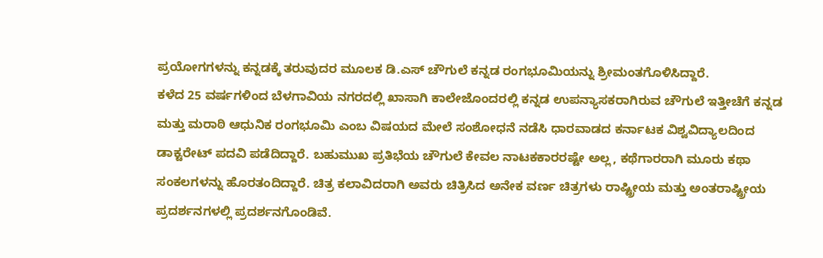ಪ್ರಯೋಗಗಳನ್ನು ಕನ್ನಡಕ್ಕೆ ತರುವುದರ ಮೂಲಕ ಡಿ.ಎಸ್ ಚೌಗುಲೆ ಕನ್ನಡ ರಂಗಭೂಮಿಯನ್ನು ಶ್ರೀಮಂತಗೊಳಿಸಿದ್ದಾರೆ.
ಕಳೆದ 25 ವರ್ಷಗಳಿಂದ ಬೆಳಗಾವಿಯ ನಗರದಲ್ಲಿ ಖಾಸಾಗಿ ಕಾಲೇಜೊಂದರಲ್ಲಿ ಕನ್ನಡ ಉಪನ್ಯಾಸಕರಾಗಿರುವ ಚೌಗುಲೆ ಇತ್ತೀಚೆಗೆ ಕನ್ನಡ ಮತ್ತು ಮರಾಠಿ ಆಧುನಿಕ ರಂಗಭೂಮಿ ಎಂಬ ವಿಷಯದ ಮೇಲೆ ಸಂಶೋಧನೆ ನಡೆಸಿ ಧಾರವಾಡದ ಕರ್ನಾಟಕ ವಿಶ್ವವಿದ್ಯಾಲದಿಂದ ಡಾಕ್ಟರೇಟ್ ಪದವಿ ಪಡೆದಿದ್ದಾರೆ. ಬಹುಮುಖ ಪ್ರತಿಭೆಯ ಚೌಗುಲೆ ಕೇವಲ ನಾಟಕಕಾರರಷ್ಟೇ ಅಲ್ಲ, ಕಥೆಗಾರರಾಗಿ ಮೂರು ಕಥಾ ಸಂಕಲಗಳನ್ನು ಹೊರತಂದಿದ್ದಾರೆ. ಚಿತ್ರ ಕಲಾವಿದರಾಗಿ ಅವರು ಚಿತ್ರಿಸಿದ ಅನೇಕ ವರ್ಣ ಚಿತ್ರಗಳು ರಾಷ್ಟ್ರೀಯ ಮತ್ತು ಅಂತರಾಷ್ಟ್ರೀಯ ಪ್ರದರ್ಶನಗಳಲ್ಲಿ ಪ್ರದರ್ಶನಗೊಂಡಿವೆ.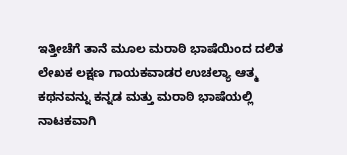ಇತ್ತೀಚೆಗೆ ತಾನೆ ಮೂಲ ಮರಾಠಿ ಭಾಷೆಯಿಂದ ದಲಿತ ಲೇಖಕ ಲಕ್ಷಣ ಗಾಯಕವಾಡರ ಉಚಲ್ಯಾ ಆತ್ಮ ಕಥನವನ್ನು ಕನ್ನಡ ಮತ್ತು ಮರಾಠಿ ಭಾಷೆಯಲ್ಲಿ ನಾಟಕವಾಗಿ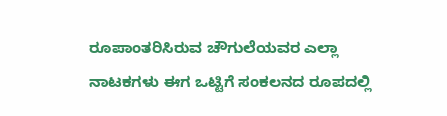ರೂಪಾಂತರಿಸಿರುವ ಚೌಗುಲೆಯವರ ಎಲ್ಲಾ ನಾಟಕಗಳು ಈಗ ಒಟ್ಟಿಗೆ ಸಂಕಲನದ ರೂಪದಲ್ಲಿ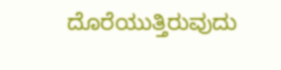ದೊರೆಯುತ್ತಿರುವುದು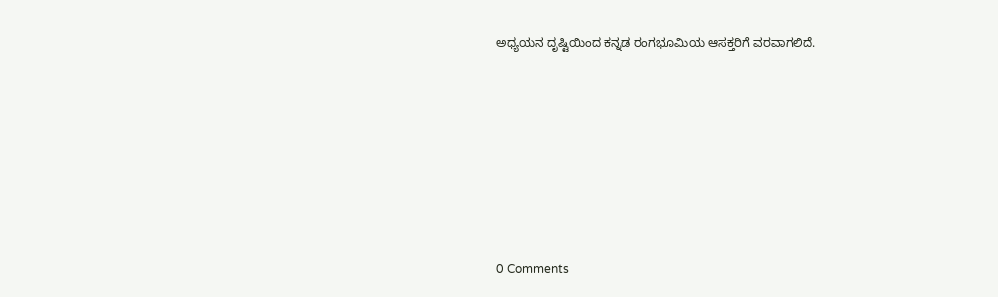ಅಧ್ಯಯನ ದೃಷ್ಟಿಯಿಂದ ಕನ್ನಡ ರಂಗಭೂಮಿಯ ಆಸಕ್ತರಿಗೆ ವರವಾಗಲಿದೆ.










0 Comments